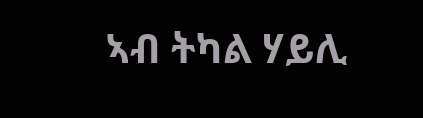ኣብ ትካል ሃይሊ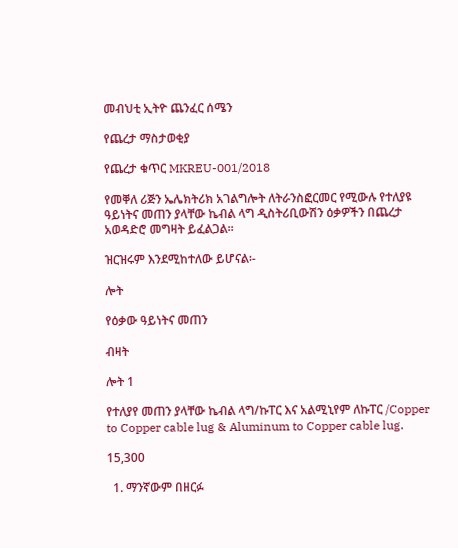መብህቲ ኢትዮ ጨንፈር ሰሜን

የጨረታ ማስታወቂያ

የጨረታ ቁጥር MKREU-001/2018

የመቐለ ሪጅን ኤሌክትሪክ አገልግሎት ለትራንስፎርመር የሚውሉ የተለያዩ ዓይነትና መጠን ያላቸው ኬብል ላግ ዲስትሪቢውሽን ዕቃዎችን በጨረታ አወዳድሮ መግዛት ይፈልጋል።

ዝርዝሩም እንደሚከተለው ይሆናል፡-

ሎት

የዕቃው ዓይነትና መጠን

ብዛት

ሎት 1

የተለያየ መጠን ያላቸው ኬብል ላግ/ኩፐር እና አልሚኒየም ለኩፐር /Copper to Copper cable lug & Aluminum to Copper cable lug.

15,300

  1. ማንኛውም በዘርፉ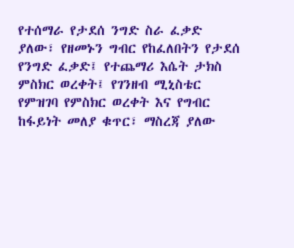የተሰማራ የታደሰ ንግድ ስራ ፈቃድ ያለው፣ የዘመኑን ግብር የከፈለበትን የታደሰ የንግድ ፈቃድ፤ የተጨማሪ እሴት ታክስ ምስክር ወረቀት፤ የገንዘብ ሚኒስቴር የምዝገባ የምስክር ወረቀት እና የግብር ከፋይነት መለያ ቁጥር፣ ማስረጃ ያለው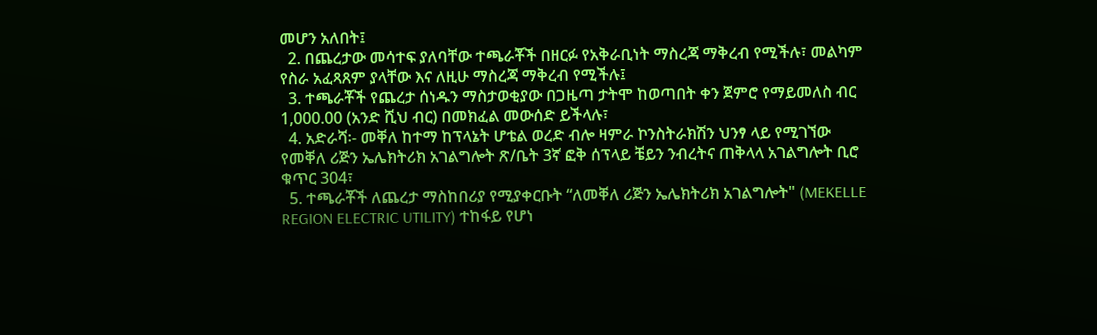መሆን አለበት፤
  2. በጨረታው መሳተፍ ያለባቸው ተጫራቾች በዘርፉ የአቅራቢነት ማስረጃ ማቅረብ የሚችሉ፣ መልካም የስራ አፈጻጸም ያላቸው እና ለዚሁ ማስረጃ ማቅረብ የሚችሉ፤
  3. ተጫራቾች የጨረታ ሰነዱን ማስታወቂያው በጋዜጣ ታትሞ ከወጣበት ቀን ጀምሮ የማይመለስ ብር 1,000.00 (አንድ ሺህ ብር) በመክፈል መውሰድ ይችላሉ፣
  4. አድራሻ፡- መቐለ ከተማ ከፕላኔት ሆቴል ወረድ ብሎ ዛምራ ኮንስትራክሽን ህንፃ ላይ የሚገኘው የመቐለ ሪጅን ኤሌክትሪክ አገልግሎት ጽ/ቤት 3ኛ ፎቅ ሰፕላይ ቼይን ንብረትና ጠቅላላ አገልግሎት ቢሮ ቁጥር 304፣
  5. ተጫራቾች ለጨረታ ማስከበሪያ የሚያቀርቡት “ለመቐለ ሪጅን ኤሌክትሪክ አገልግሎት" (MEKELLE REGION ELECTRIC UTILITY) ተከፋይ የሆነ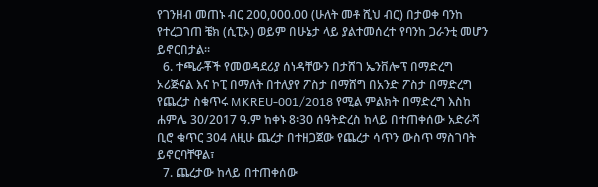የገንዘብ መጠኑ ብር 200,000.00 (ሁለት መቶ ሺህ ብር) በታወቀ ባንከ የተረጋገጠ ቼክ (ሲፒኦ) ወይም በሁኔታ ላይ ያልተመሰረተ የባንከ ጋራንቲ መሆን ይኖርበታል።
  6. ተጫራቾች የመወዳደሪያ ሰነዳቸውን በታሸገ ኤንቨሎፕ በማድረግ ኦሪጅናል እና ኮፒ በማለት በተለያየ ፖስታ በማሸግ በአንድ ፖስታ በማድረግ የጨረታ ስቁጥሩ MKREU-001/2018 የሚል ምልክት በማድረግ እስከ ሐምሌ 30/2017 ዓ.ም ከቀኑ 8፡30 ሰዓትድረስ ከላይ በተጠቀሰው አድራሻ ቢሮ ቁጥር 304 ለዚሁ ጨረታ በተዘጋጀው የጨረታ ሳጥን ውስጥ ማስገባት ይኖርባቸዋል፣
  7. ጨረታው ከላይ በተጠቀሰው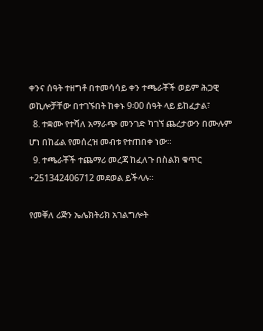ቀንና ሰዓት ተዘግቶ በተመሳሳይ ቀን ተጫራቾች ወይም ሕጋዊ ወኪሎቻቸው በተገኙበት ከቀኑ 9፡00 ሰዓት ላይ ይከፈታል፣
  8. ተቋሙ የተሻለ አማራጭ መንገድ ካገኘ ጨረታውን በሙሉም ሆነ በከፊል የመሰረዝ መብቱ የተጠበቀ ነው።
  9. ተጫራቾች ተጨማሪ መረጃ ከፈለጉ በስልክ ቁጥር +251342406712 መደወል ይችላሉ።

የመቐለ ሪጅን ኤሌክትሪክ አገልግሎት